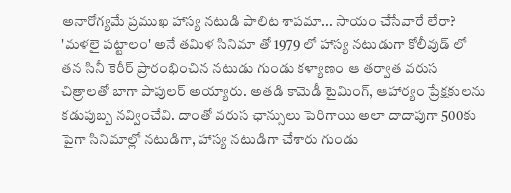అనారోగ్యమే ప్రముఖ హాస్య నటుడి పాలిట శాపమా... సాయం చేసేవారే లేరా?
'మళలై పట్టాలం' అనే తమిళ సినిమా తో 1979 లో హాస్య నటుడుగా కోలీవుడ్ లో తన సినీ కెరీర్ ప్రారంభించిన నటుడు గుండు కళ్యాణం ఆ తర్వాత వరుస చిత్రాలతో బాగా పాపులర్ అయ్యారు. అతడి కామెడీ టైమింగ్, ఆహార్యం ప్రేక్షకులను కడుపుబ్బ నవ్వించేవి. దాంతో వరుస ఛాన్సులు పెరిగాయి అలా దాదాపుగా 500కు పైగా సినిమాల్లో నటుడిగా, హాస్య నటుడిగా చేశారు గుండు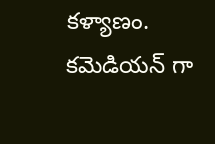కళ్యాణం. కమెడియన్ గా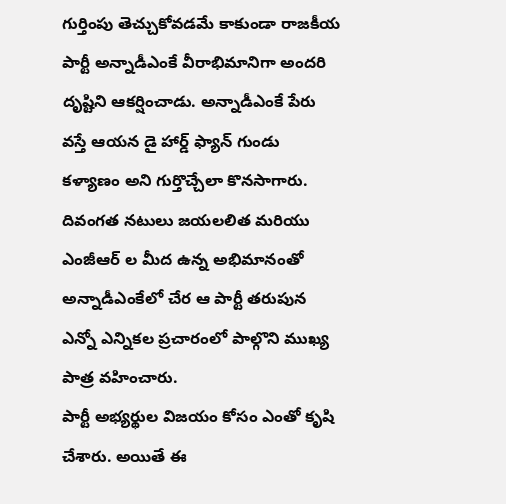గుర్తింపు తెచ్చుకోవడమే కాకుండా రాజకీయ పార్టీ అన్నాడీఎంకే వీరాభిమానిగా అందరి దృష్టిని ఆకర్షించాడు. అన్నాడీఎంకే పేరు వస్తే ఆయన డై హార్డ్ ఫ్యాన్ గుండు కళ్యాణం అని గుర్తొచ్చేలా కొనసాగారు. దివంగత నటులు జయలలిత మరియు ఎంజీఆర్ ల మీద ఉన్న అభిమానంతో అన్నాడీఎంకేలో చేర ఆ పార్టీ తరుపున ఎన్నో ఎన్నికల ప్రచారంలో పాల్గొని ముఖ్య పాత్ర వహించారు.
పార్టీ అభ్యర్థుల విజయం కోసం ఎంతో కృషి చేశారు. అయితే ఈ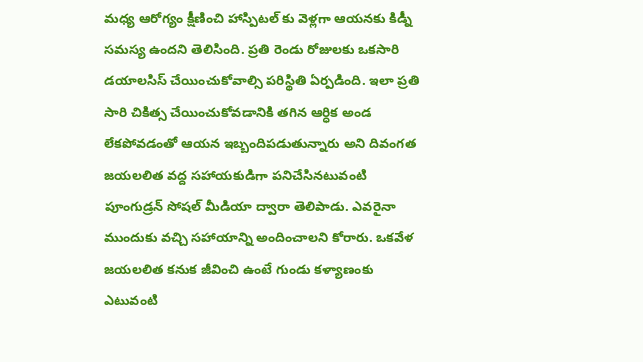మధ్య ఆరోగ్యం క్షీణించి హాస్పిటల్ కు వెళ్లగా ఆయనకు కిడ్నీ సమస్య ఉందని తెలిసింది. ప్రతి రెండు రోజులకు ఒకసారి డయాలసిస్ చేయించుకోవాల్సి పరిస్థితి ఏర్పడింది. ఇలా ప్రతి సారి చికిత్స చేయించుకోవడానికి తగిన ఆర్ధిక అండ లేకపోవడంతో ఆయన ఇబ్బందిపడుతున్నారు అని దివంగత జయలలిత వద్ద సహాయకుడిగా పనిచేసినటువంటి పూంగుడ్రన్ సోషల్ మీడియా ద్వారా తెలిపాడు. ఎవరైనా ముందుకు వచ్చి సహాయాన్ని అందించాలని కోరారు. ఒకవేళ జయలలిత కనుక జీవించి ఉంటే గుండు కళ్యాణంకు ఎటువంటి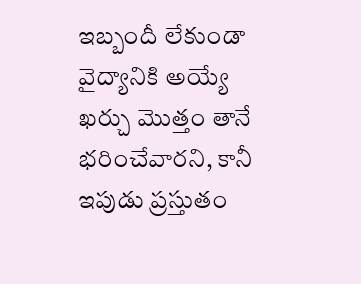ఇబ్బందీ లేకుండా వైద్యానికి అయ్యే ఖర్చు మొత్తం తానే భరించేవారని, కానీ ఇపుడు ప్రస్తుతం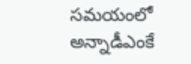సమయంలో అన్నాడీఎంకే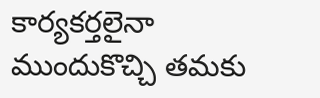కార్యకర్తలైనా ముందుకొచ్చి తమకు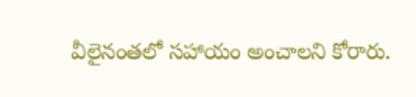వీలైనంతలో సహాయం అంచాలని కోరారు.